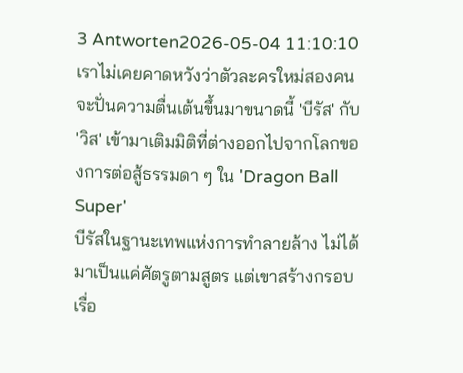3 Antworten2026-05-04 11:10:10
เราไม่เคยคาดหวังว่าตัวละครใหม่สองคนจะปั่นความตื่นเต้นขึ้นมาขนาดนี้ 'บีรัส' กับ 'วิส' เข้ามาเติมมิติที่ต่างออกไปจากโลกของการต่อสู้ธรรมดา ๆ ใน 'Dragon Ball Super'
บีรัสในฐานะเทพแห่งการทำลายล้าง ไม่ได้มาเป็นแค่ศัตรูตามสูตร แต่เขาสร้างกรอบเรื่อ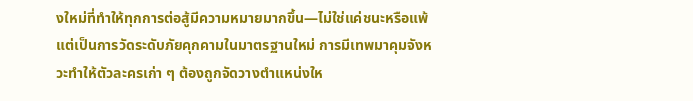งใหม่ที่ทำให้ทุกการต่อสู้มีความหมายมากขึ้น—ไม่ใช่แค่ชนะหรือแพ้ แต่เป็นการวัดระดับภัยคุกคามในมาตรฐานใหม่ การมีเทพมาคุมจังหวะทำให้ตัวละครเก่า ๆ ต้องถูกจัดวางตำแหน่งให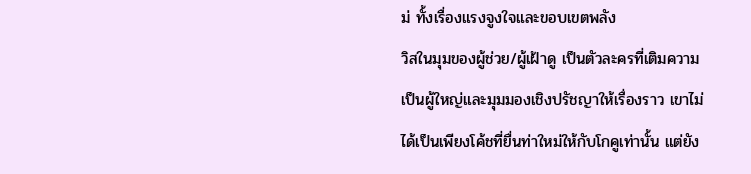ม่ ทั้งเรื่องแรงจูงใจและขอบเขตพลัง
วิสในมุมของผู้ช่วย/ผู้เฝ้าดู เป็นตัวละครที่เติมความเป็นผู้ใหญ่และมุมมองเชิงปรัชญาให้เรื่องราว เขาไม่ได้เป็นเพียงโค้ชที่ยื่นท่าใหม่ให้กับโกคูเท่านั้น แต่ยัง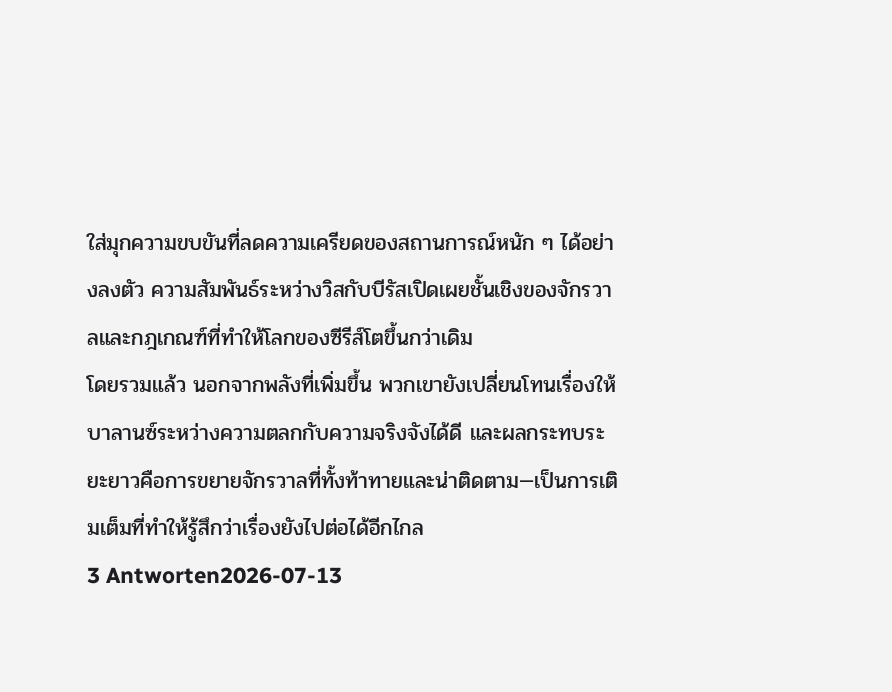ใส่มุกความขบขันที่ลดความเครียดของสถานการณ์หนัก ๆ ได้อย่างลงตัว ความสัมพันธ์ระหว่างวิสกับบีรัสเปิดเผยชั้นเชิงของจักรวาลและกฎเกณฑ์ที่ทำให้โลกของซีรีส์โตขึ้นกว่าเดิม
โดยรวมแล้ว นอกจากพลังที่เพิ่มขึ้น พวกเขายังเปลี่ยนโทนเรื่องให้บาลานซ์ระหว่างความตลกกับความจริงจังได้ดี และผลกระทบระยะยาวคือการขยายจักรวาลที่ทั้งท้าทายและน่าติดตาม—เป็นการเติมเต็มที่ทำให้รู้สึกว่าเรื่องยังไปต่อได้อีกไกล
3 Antworten2026-07-13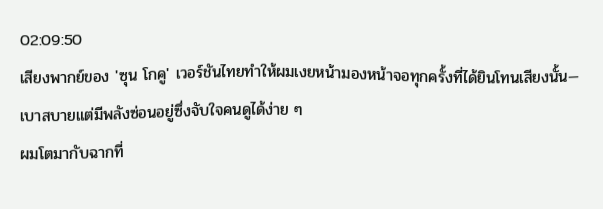02:09:50
เสียงพากย์ของ 'ซุน โกคู' เวอร์ชันไทยทำให้ผมเงยหน้ามองหน้าจอทุกครั้งที่ได้ยินโทนเสียงนั้น—เบาสบายแต่มีพลังซ่อนอยู่ซึ่งจับใจคนดูได้ง่าย ๆ
ผมโตมากับฉากที่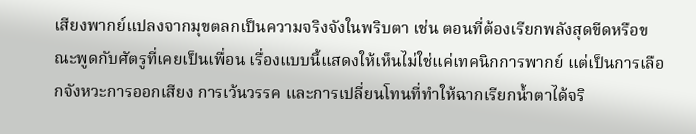เสียงพากย์แปลงจากมุขตลกเป็นความจริงจังในพริบตา เช่น ตอนที่ต้องเรียกพลังสุดขีดหรือขณะพูดกับศัตรูที่เคยเป็นเพื่อน เรื่องแบบนี้แสดงให้เห็นไม่ใช่แค่เทคนิกการพากย์ แต่เป็นการเลือกจังหวะการออกเสียง การเว้นวรรค และการเปลี่ยนโทนที่ทำให้ฉากเรียกน้ำตาได้จริ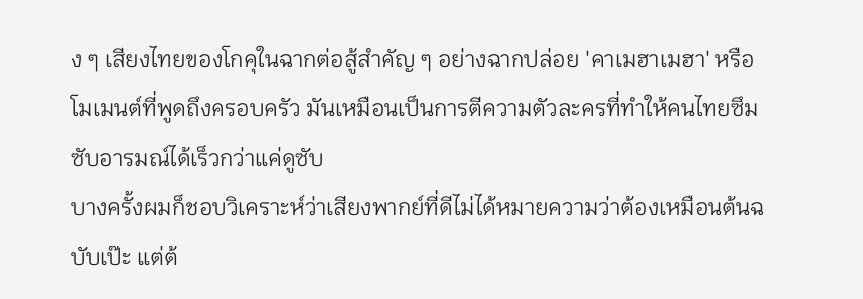ง ๆ เสียงไทยของโกคุในฉากต่อสู้สำคัญ ๆ อย่างฉากปล่อย 'คาเมฮาเมฮา' หรือโมเมนต์ที่พูดถึงครอบครัว มันเหมือนเป็นการตีความตัวละครที่ทำให้คนไทยซึมซับอารมณ์ได้เร็วกว่าแค่ดูซับ
บางครั้งผมก็ชอบวิเคราะห์ว่าเสียงพากย์ที่ดีไม่ได้หมายความว่าต้องเหมือนต้นฉบับเป๊ะ แต่ต้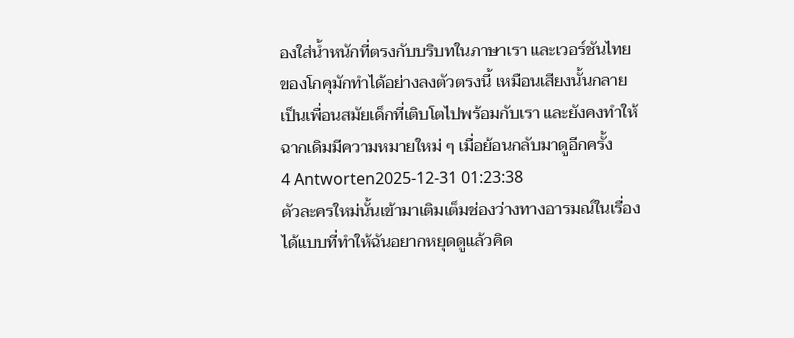องใส่น้ำหนักที่ตรงกับบริบทในภาษาเรา และเวอร์ชันไทยของโกคุมักทำได้อย่างลงตัวตรงนี้ เหมือนเสียงนั้นกลายเป็นเพื่อนสมัยเด็กที่เติบโตไปพร้อมกับเรา และยังคงทำให้ฉากเดิมมีความหมายใหม่ ๆ เมื่อย้อนกลับมาดูอีกครั้ง
4 Antworten2025-12-31 01:23:38
ตัวละครใหม่นั้นเข้ามาเติมเต็มช่องว่างทางอารมณ์ในเรื่องได้แบบที่ทำให้ฉันอยากหยุดดูแล้วคิด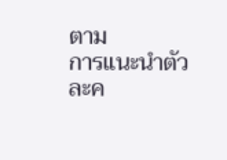ตาม
การแนะนำตัวละค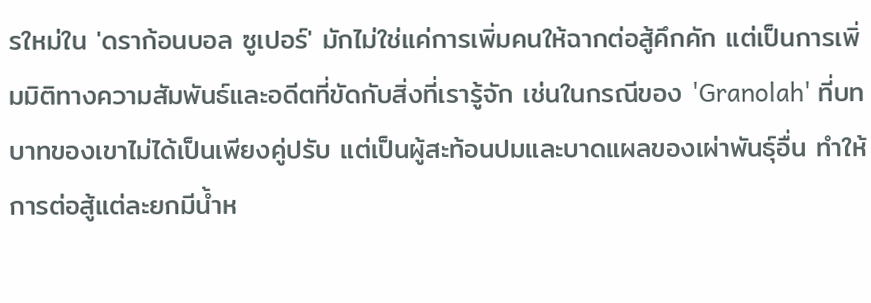รใหม่ใน 'ดราก้อนบอล ซูเปอร์' มักไม่ใช่แค่การเพิ่มคนให้ฉากต่อสู้คึกคัก แต่เป็นการเพิ่มมิติทางความสัมพันธ์และอดีตที่ขัดกับสิ่งที่เรารู้จัก เช่นในกรณีของ 'Granolah' ที่บทบาทของเขาไม่ได้เป็นเพียงคู่ปรับ แต่เป็นผู้สะท้อนปมและบาดแผลของเผ่าพันธุ์อื่น ทำให้การต่อสู้แต่ละยกมีน้ำห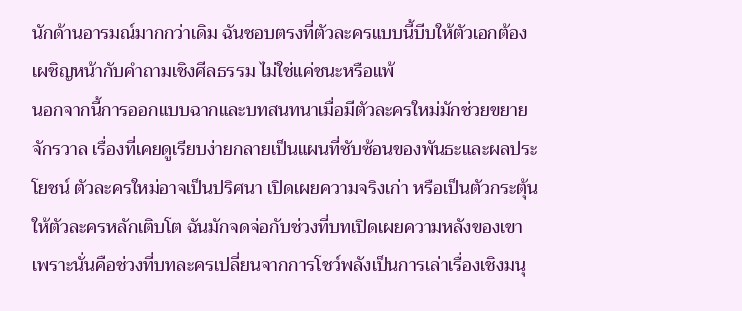นักด้านอารมณ์มากกว่าเดิม ฉันชอบตรงที่ตัวละครแบบนี้บีบให้ตัวเอกต้องเผชิญหน้ากับคำถามเชิงศีลธรรม ไม่ใช่แค่ชนะหรือแพ้
นอกจากนี้การออกแบบฉากและบทสนทนาเมื่อมีตัวละครใหม่มักช่วยขยายจักรวาล เรื่องที่เคยดูเรียบง่ายกลายเป็นแผนที่ซับซ้อนของพันธะและผลประโยชน์ ตัวละครใหม่อาจเป็นปริศนา เปิดเผยความจริงเก่า หรือเป็นตัวกระตุ้นให้ตัวละครหลักเติบโต ฉันมักจดจ่อกับช่วงที่บทเปิดเผยความหลังของเขา เพราะนั่นคือช่วงที่บทละครเปลี่ยนจากการโชว์พลังเป็นการเล่าเรื่องเชิงมนุ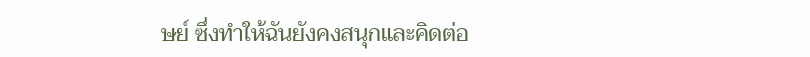ษย์ ซึ่งทำให้ฉันยังคงสนุกและคิดต่อ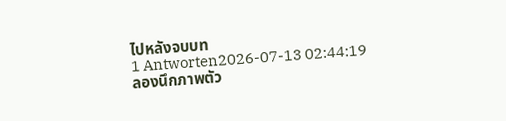ไปหลังจบบท
1 Antworten2026-07-13 02:44:19
ลองนึกภาพตัว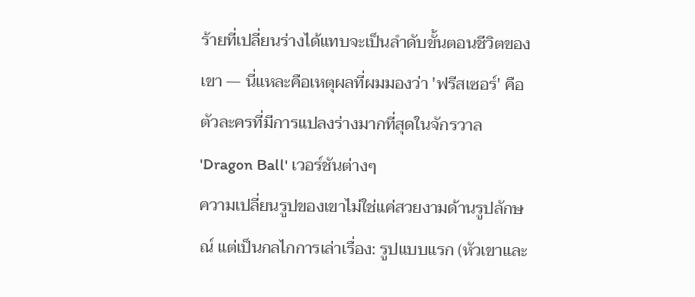ร้ายที่เปลี่ยนร่างได้แทบจะเป็นลำดับขั้นตอนชีวิตของเขา — นี่แหละคือเหตุผลที่ผมมองว่า 'ฟรีสเซอร์' คือตัวละครที่มีการแปลงร่างมากที่สุดในจักรวาล 'Dragon Ball' เวอร์ชันต่างๆ
ความเปลี่ยนรูปของเขาไม่ใช่แค่สวยงามด้านรูปลักษณ์ แต่เป็นกลไกการเล่าเรื่อง: รูปแบบแรก (หัวเขาและ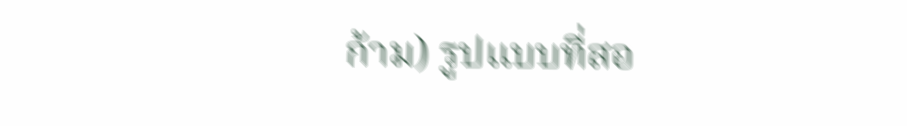ก้าม) รูปแบบที่สอ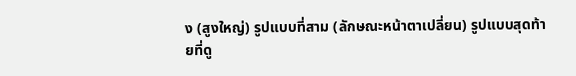ง (สูงใหญ่) รูปแบบที่สาม (ลักษณะหน้าตาเปลี่ยน) รูปแบบสุดท้ายที่ดู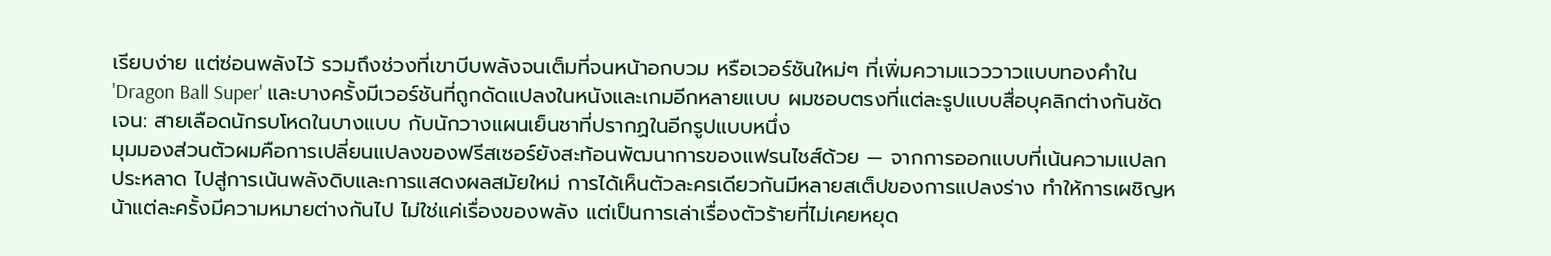เรียบง่าย แต่ซ่อนพลังไว้ รวมถึงช่วงที่เขาบีบพลังจนเต็มที่จนหน้าอกบวม หรือเวอร์ชันใหม่ๆ ที่เพิ่มความแวววาวแบบทองคำใน 'Dragon Ball Super' และบางครั้งมีเวอร์ชันที่ถูกดัดแปลงในหนังและเกมอีกหลายแบบ ผมชอบตรงที่แต่ละรูปแบบสื่อบุคลิกต่างกันชัดเจน: สายเลือดนักรบโหดในบางแบบ กับนักวางแผนเย็นชาที่ปรากฏในอีกรูปแบบหนึ่ง
มุมมองส่วนตัวผมคือการเปลี่ยนแปลงของฟรีสเซอร์ยังสะท้อนพัฒนาการของแฟรนไชส์ด้วย — จากการออกแบบที่เน้นความแปลกประหลาด ไปสู่การเน้นพลังดิบและการแสดงผลสมัยใหม่ การได้เห็นตัวละครเดียวกันมีหลายสเต็ปของการแปลงร่าง ทำให้การเผชิญหน้าแต่ละครั้งมีความหมายต่างกันไป ไม่ใช่แค่เรื่องของพลัง แต่เป็นการเล่าเรื่องตัวร้ายที่ไม่เคยหยุด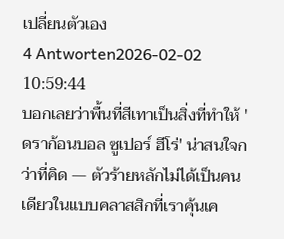เปลี่ยนตัวเอง
4 Antworten2026-02-02 10:59:44
บอกเลยว่าพื้นที่สีเทาเป็นสิ่งที่ทำให้ 'ดราก้อนบอล ซูเปอร์ ฮีโร่' น่าสนใจกว่าที่คิด — ตัวร้ายหลักไม่ได้เป็นคนเดียวในแบบคลาสสิกที่เราคุ้นเค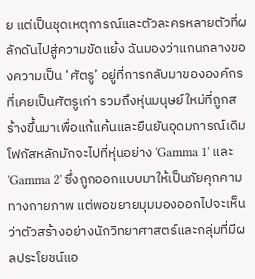ย แต่เป็นชุดเหตุการณ์และตัวละครหลายตัวที่ผลักดันไปสู่ความขัดแย้ง ฉันมองว่าแกนกลางของความเป็น ‘ศัตรู’ อยู่ที่การกลับมาขององค์กรที่เคยเป็นศัตรูเก่า รวมถึงหุ่นมนุษย์ใหม่ที่ถูกสร้างขึ้นมาเพื่อแก้แค้นและยืนยันอุดมการณ์เดิม
โฟกัสหลักมักจะไปที่หุ่นอย่าง 'Gamma 1' และ 'Gamma 2' ซึ่งถูกออกแบบมาให้เป็นภัยคุกคามทางกายภาพ แต่พอขยายมุมมองออกไปจะเห็นว่าตัวสร้างอย่างนักวิทยาศาสตร์และกลุ่มที่มีผลประโยชน์แอ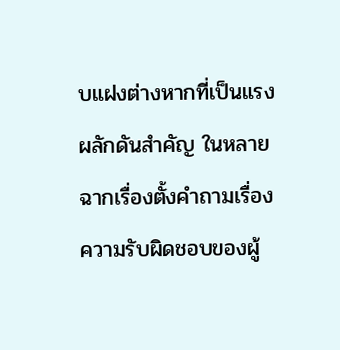บแฝงต่างหากที่เป็นแรงผลักดันสำคัญ ในหลายฉากเรื่องตั้งคำถามเรื่องความรับผิดชอบของผู้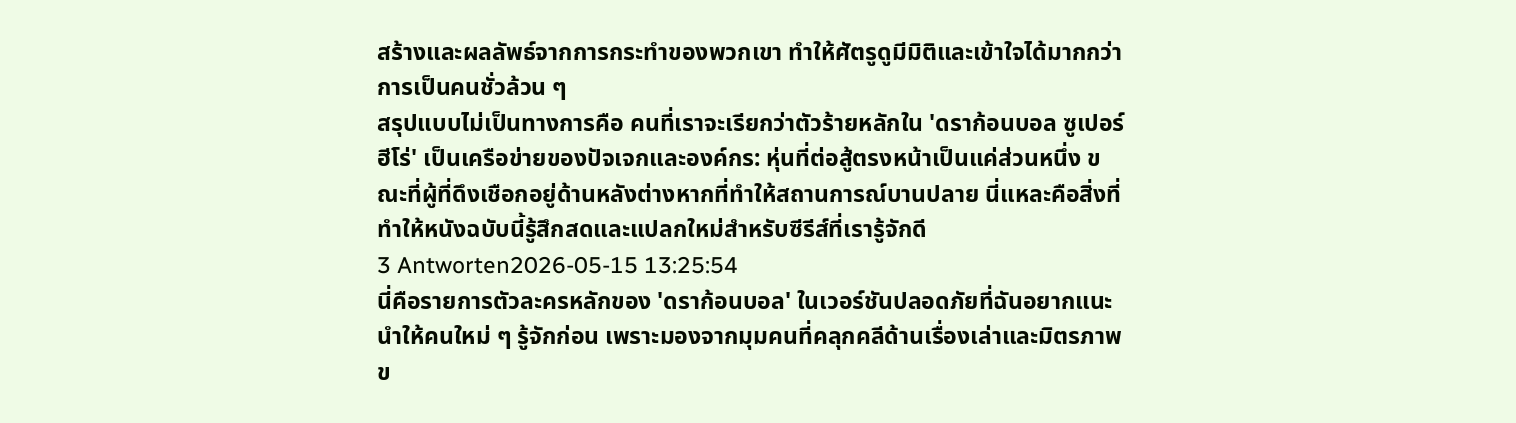สร้างและผลลัพธ์จากการกระทำของพวกเขา ทำให้ศัตรูดูมีมิติและเข้าใจได้มากกว่าการเป็นคนชั่วล้วน ๆ
สรุปแบบไม่เป็นทางการคือ คนที่เราจะเรียกว่าตัวร้ายหลักใน 'ดราก้อนบอล ซูเปอร์ ฮีโร่' เป็นเครือข่ายของปัจเจกและองค์กร: หุ่นที่ต่อสู้ตรงหน้าเป็นแค่ส่วนหนึ่ง ขณะที่ผู้ที่ดึงเชือกอยู่ด้านหลังต่างหากที่ทำให้สถานการณ์บานปลาย นี่แหละคือสิ่งที่ทำให้หนังฉบับนี้รู้สึกสดและแปลกใหม่สำหรับซีรีส์ที่เรารู้จักดี
3 Antworten2026-05-15 13:25:54
นี่คือรายการตัวละครหลักของ 'ดราก้อนบอล' ในเวอร์ชันปลอดภัยที่ฉันอยากแนะนำให้คนใหม่ ๆ รู้จักก่อน เพราะมองจากมุมคนที่คลุกคลีด้านเรื่องเล่าและมิตรภาพข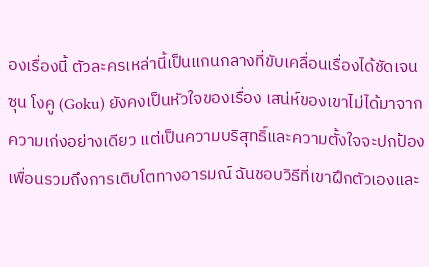องเรื่องนี้ ตัวละครเหล่านี้เป็นแกนกลางที่ขับเคลื่อนเรื่องได้ชัดเจน
ซุน โงคู (Goku) ยังคงเป็นหัวใจของเรื่อง เสน่ห์ของเขาไม่ได้มาจากความเก่งอย่างเดียว แต่เป็นความบริสุทธิ์และความตั้งใจจะปกป้องเพื่อนรวมถึงการเติบโตทางอารมณ์ ฉันชอบวิธีที่เขาฝึกตัวเองและ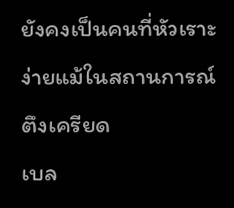ยังคงเป็นคนที่หัวเราะง่ายแม้ในสถานการณ์ตึงเครียด
เบล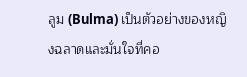ลูม (Bulma) เป็นตัวอย่างของหญิงฉลาดและมั่นใจที่คอ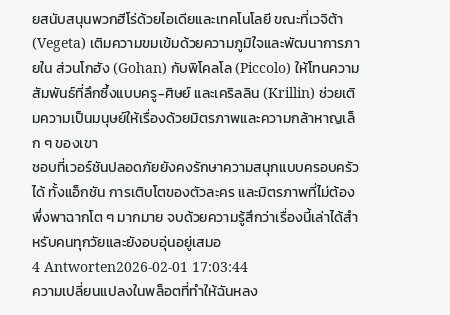ยสนับสนุนพวกฮีโร่ด้วยไอเดียและเทคโนโลยี ขณะที่เวจิต้า (Vegeta) เติมความขมเข้มด้วยความภูมิใจและพัฒนาการภายใน ส่วนโกฮัง (Gohan) กับพิโคลโล (Piccolo) ให้โทนความสัมพันธ์ที่ลึกซึ้งแบบครู-ศิษย์ และเคริลลิน (Krillin) ช่วยเติมความเป็นมนุษย์ให้เรื่องด้วยมิตรภาพและความกล้าหาญเล็ก ๆ ของเขา
ชอบที่เวอร์ชันปลอดภัยยังคงรักษาความสนุกแบบครอบครัวได้ ทั้งแอ็กชัน การเติบโตของตัวละคร และมิตรภาพที่ไม่ต้องพึ่งพาฉากโต ๆ มากมาย จบด้วยความรู้สึกว่าเรื่องนี้เล่าได้สำหรับคนทุกวัยและยังอบอุ่นอยู่เสมอ
4 Antworten2026-02-01 17:03:44
ความเปลี่ยนแปลงในพล็อตที่ทำให้ฉันหลง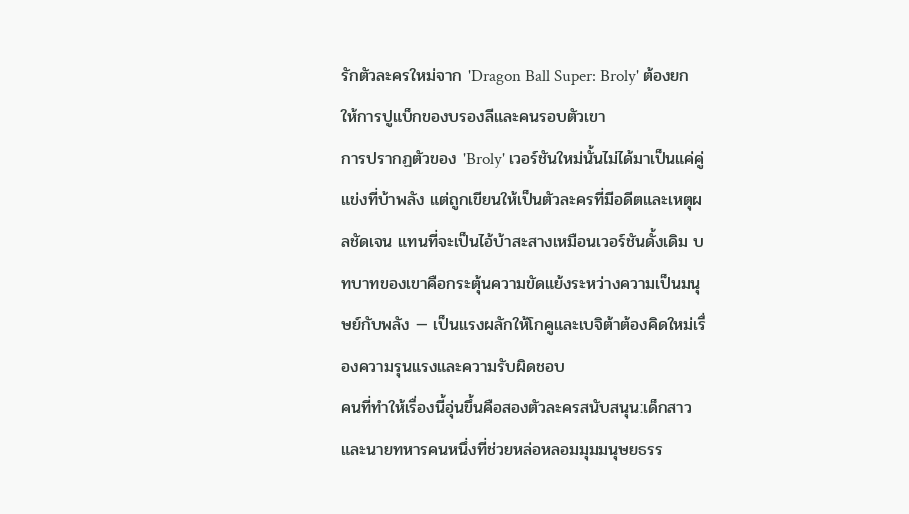รักตัวละครใหม่จาก 'Dragon Ball Super: Broly' ต้องยกให้การปูแบ็กของบรองลีและคนรอบตัวเขา
การปรากฏตัวของ 'Broly' เวอร์ชันใหม่นั้นไม่ได้มาเป็นแค่คู่แข่งที่บ้าพลัง แต่ถูกเขียนให้เป็นตัวละครที่มีอดีตและเหตุผลชัดเจน แทนที่จะเป็นไอ้บ้าสะสางเหมือนเวอร์ชันดั้งเดิม บทบาทของเขาคือกระตุ้นความขัดแย้งระหว่างความเป็นมนุษย์กับพลัง — เป็นแรงผลักให้โกคูและเบจิต้าต้องคิดใหม่เรื่องความรุนแรงและความรับผิดชอบ
คนที่ทำให้เรื่องนี้อุ่นขึ้นคือสองตัวละครสนับสนุน:เด็กสาวและนายทหารคนหนึ่งที่ช่วยหล่อหลอมมุมมนุษยธรร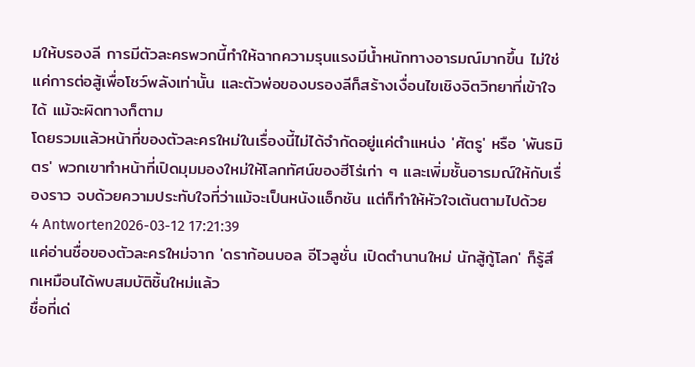มให้บรองลี การมีตัวละครพวกนี้ทำให้ฉากความรุนแรงมีน้ำหนักทางอารมณ์มากขึ้น ไม่ใช่แค่การต่อสู้เพื่อโชว์พลังเท่านั้น และตัวพ่อของบรองลีก็สร้างเงื่อนไขเชิงจิตวิทยาที่เข้าใจได้ แม้จะผิดทางก็ตาม
โดยรวมแล้วหน้าที่ของตัวละครใหม่ในเรื่องนี้ไม่ได้จำกัดอยู่แค่ตำแหน่ง 'ศัตรู' หรือ 'พันธมิตร' พวกเขาทำหน้าที่เปิดมุมมองใหม่ให้โลกทัศน์ของฮีโร่เก่า ๆ และเพิ่มชั้นอารมณ์ให้กับเรื่องราว จบด้วยความประทับใจที่ว่าแม้จะเป็นหนังแอ็กชัน แต่ก็ทำให้หัวใจเต้นตามไปด้วย
4 Antworten2026-03-12 17:21:39
แค่อ่านชื่อของตัวละครใหม่จาก 'ดราก้อนบอล อีโวลูชั่น เปิดตำนานใหม่ นักสู้กู้โลก' ก็รู้สึกเหมือนได้พบสมบัติชิ้นใหม่แล้ว
ชื่อที่เด่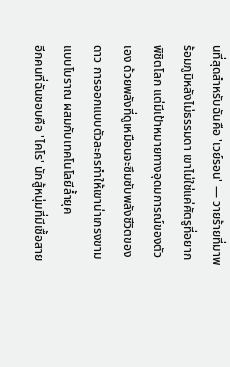นที่สุดสำหรับฉันคือ 'เวย์รอน' — วายร้ายที่มาพร้อมภูมิหลังไม่ธรรมดา เขาไม่ใช่แค่ศัตรูที่อยากพิชิตโลก แต่มีเป้าหมายทางอุดมการณ์ของตัวเอง ด้วยพลังที่ดูเหมือนจะซึมซับพลังชีวิตของดาว การออกแบบตัวละครทำให้เขาน่าเกรงขามแบบโบราณ ผสมกับเทคโนโลยีล้ำยุค
อีกคนที่ฉันชอบคือ 'ไคโร' นักสู้หนุ่มที่มีเชื้อสาย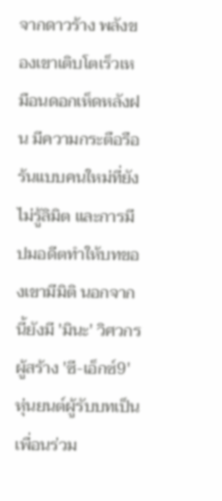จากดาวร้าง พลังของเขาเติบโตเร็วเหมือนดอกเห็ดหลังฝน มีความกระตือรือร้นแบบคนใหม่ที่ยังไม่รู้ลิมิต และการมีปมอดีตทำให้บทของเขามีมิติ นอกจากนี้ยังมี 'มินะ' วิศวกรผู้สร้าง 'ซี-เอ็กซ์9' หุ่นยนต์ผู้รับบทเป็นเพื่อนร่วม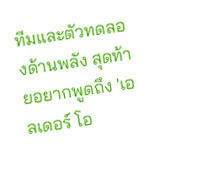ทีมและตัวทดลองด้านพลัง สุดท้ายอยากพูดถึง 'เอลเดอร์ โอ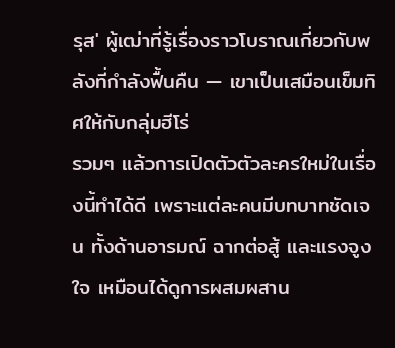รุส' ผู้เฒ่าที่รู้เรื่องราวโบราณเกี่ยวกับพลังที่กำลังฟื้นคืน — เขาเป็นเสมือนเข็มทิศให้กับกลุ่มฮีโร่
รวมๆ แล้วการเปิดตัวตัวละครใหม่ในเรื่องนี้ทำได้ดี เพราะแต่ละคนมีบทบาทชัดเจน ทั้งด้านอารมณ์ ฉากต่อสู้ และแรงจูงใจ เหมือนได้ดูการผสมผสาน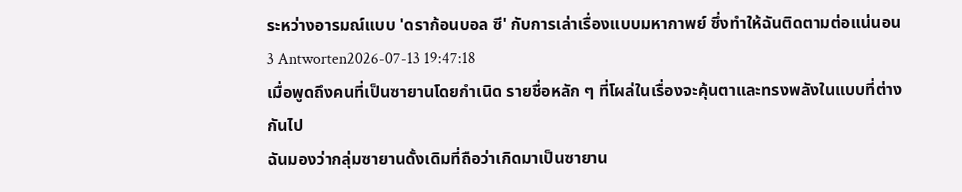ระหว่างอารมณ์แบบ 'ดราก้อนบอล ซี' กับการเล่าเรื่องแบบมหากาพย์ ซึ่งทำให้ฉันติดตามต่อแน่นอน
3 Antworten2026-07-13 19:47:18
เมื่อพูดถึงคนที่เป็นซายานโดยกำเนิด รายชื่อหลัก ๆ ที่โผล่ในเรื่องจะคุ้นตาและทรงพลังในแบบที่ต่างกันไป
ฉันมองว่ากลุ่มซายานดั้งเดิมที่ถือว่าเกิดมาเป็นซายาน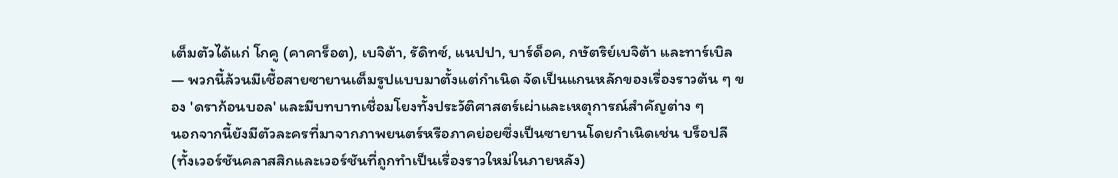เต็มตัวได้แก่ โกคู (คาคาร็อต), เบจิต้า, รัดิทซ์, แนปปา, บาร์ด็อค, กษัตริย์เบจิต้า และทาร์เบิล — พวกนี้ล้วนมีเชื้อสายซายานเต็มรูปแบบมาตั้งแต่กำเนิด จัดเป็นแกนหลักของเรื่องราวต้น ๆ ของ 'ดราก้อนบอล' และมีบทบาทเชื่อมโยงทั้งประวัติศาสตร์เผ่าและเหตุการณ์สำคัญต่าง ๆ
นอกจากนี้ยังมีตัวละครที่มาจากภาพยนตร์หรือภาคย่อยซึ่งเป็นซายานโดยกำเนิดเช่น บร็อปลี (ทั้งเวอร์ชันคลาสสิกและเวอร์ชันที่ถูกทำเป็นเรื่องราวใหม่ในภายหลัง)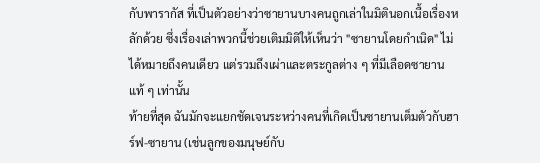กับพารากัส ที่เป็นตัวอย่างว่าซายานบางคนถูกเล่าในมิตินอกเนื้อเรื่องหลักด้วย ซึ่งเรื่องเล่าพวกนี้ช่วยเติมมิติให้เห็นว่า "ซายานโดยกำเนิด" ไม่ได้หมายถึงคนเดียว แต่รวมถึงเผ่าและตระกูลต่าง ๆ ที่มีเลือดซายานแท้ ๆ เท่านั้น
ท้ายที่สุด ฉันมักจะแยกชัดเจนระหว่างคนที่เกิดเป็นซายานเต็มตัวกับฮาร์ฟ-ซายาน (เช่นลูกของมนุษย์กับ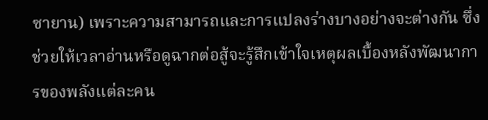ซายาน) เพราะความสามารถและการแปลงร่างบางอย่างจะต่างกัน ซึ่งช่วยให้เวลาอ่านหรือดูฉากต่อสู้จะรู้สึกเข้าใจเหตุผลเบื้องหลังพัฒนาการของพลังแต่ละคน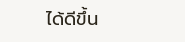ได้ดีขึ้น